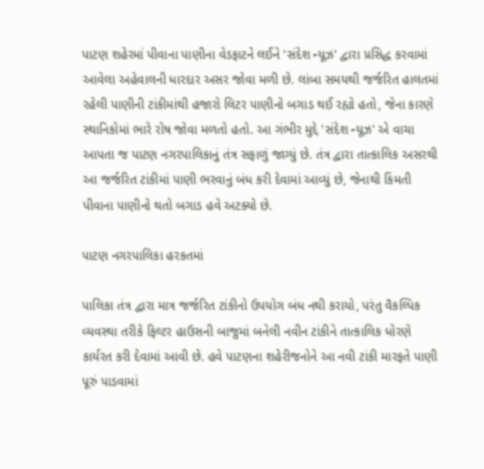પાટણ શહેરમાં પીવાના પાણીના વેડફાટને લઈને 'સંદેશ ન્યૂઝ' દ્વારા પ્રસિદ્ધ કરવામાં આવેલા અહેવાલની ધારદાર અસર જોવા મળી છે. લાંબા સમયથી જર્જરિત હાલતમાં રહેલી પાણીની ટાંકીમાંથી હજારો લિટર પાણીનો બગાડ થઈ રહ્યો હતો, જેના કારણે સ્થાનિકોમાં ભારે રોષ જોવા મળતો હતો. આ ગંભીર મુદ્દે 'સંદેશ ન્યૂઝ' એ વાચા આપતા જ પાટણ નગરપાલિકાનું તંત્ર સફાળું જાગ્યું છે. તંત્ર દ્વારા તાત્કાલિક અસરથી આ જર્જરિત ટાંકીમાં પાણી ભરવાનું બંધ કરી દેવામાં આવ્યું છે, જેનાથી કિંમતી પીવાના પાણીનો થતો બગાડ હવે અટક્યો છે.

પાટણ નગરપાલિકા હરકતમાં

પાલિકા તંત્ર દ્વારા માત્ર જર્જરિત ટાંકીનો ઉપયોગ બંધ નથી કરાયો, પરંતુ વૈકલ્પિક વ્યવસ્થા તરીકે ફિલ્ટર હાઉસની બાજુમાં બનેલી નવીન ટાંકીને તાત્કાલિક ધોરણે કાર્યરત કરી દેવામાં આવી છે. હવે પાટણના શહેરીજનોને આ નવી ટાંકી મારફતે પાણી પૂરું પાડવામાં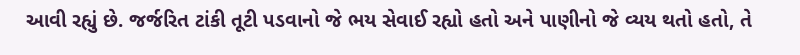આવી રહ્યું છે. જર્જરિત ટાંકી તૂટી પડવાનો જે ભય સેવાઈ રહ્યો હતો અને પાણીનો જે વ્યય થતો હતો, તે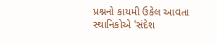પ્રશ્નનો કાયમી ઉકેલ આવતા સ્થાનિકોએ 'સંદેશ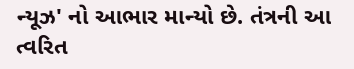ન્યૂઝ' નો આભાર માન્યો છે. તંત્રની આ ત્વરિત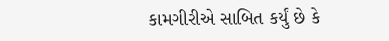કામગીરીએ સાબિત કર્યું છે કે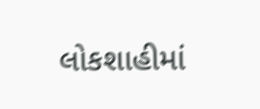લોકશાહીમાં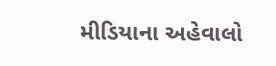મીડિયાના અહેવાલો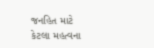જનહિત માટે કેટલા મહત્વના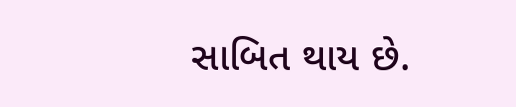સાબિત થાય છે.